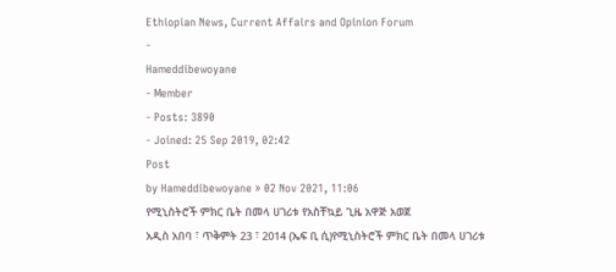Ethiopian News, Current Affairs and Opinion Forum
-
Hameddibewoyane
- Member
- Posts: 3890
- Joined: 25 Sep 2019, 02:42
Post
by Hameddibewoyane » 02 Nov 2021, 11:06
የሚኒስትሮች ምክር ቤት በመላ ሀገሪቱ የአስቸኳይ ጊዜ አዋጅ አወጀ
አዲስ አበባ ፣ ጥቅምት 23 ፣ 2014 (ኤፍ ቢ ሲ)የሚኒስትሮች ምክር ቤት በመላ ሀገሪቱ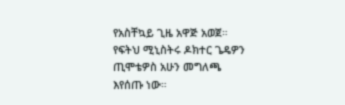የአስቸኳይ ጊዜ አዋጅ አወጀ። የፍትህ ሚኒስትሩ ዶክተር ጌዴዎን ጢሞቴዎስ አሁን መግለጫ እየሰጡ ነው።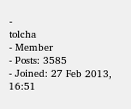-
tolcha
- Member
- Posts: 3585
- Joined: 27 Feb 2013, 16:51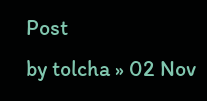Post
by tolcha » 02 Nov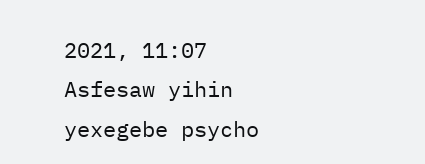2021, 11:07
Asfesaw yihin yexegebe psycho